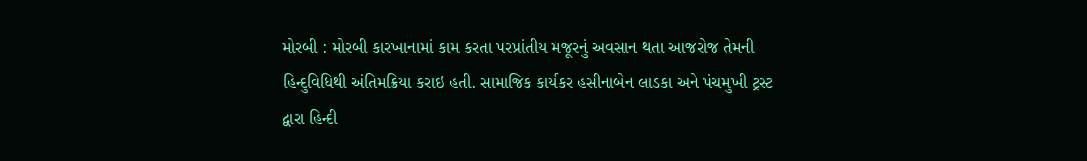મોરબી : મોરબી કારખાનામાં કામ કરતા પરપ્રાંતીય મજૂરનું અવસાન થતા આજરોજ તેમની હિન્દુવિધિથી અંતિમક્રિયા કરાઇ હતી. સામાજિક કાર્યકર હસીનાબેન લાડકા અને પંચમુખી ટ્રસ્ટ દ્વારા હિન્દી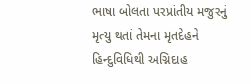ભાષા બોલતા પરપ્રાંતીય મજુરનું મૃત્યુ થતાં તેમના મૃતદેહને હિન્દુવિધિથી અગ્નિદાહ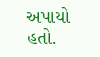અપાયો હતો.